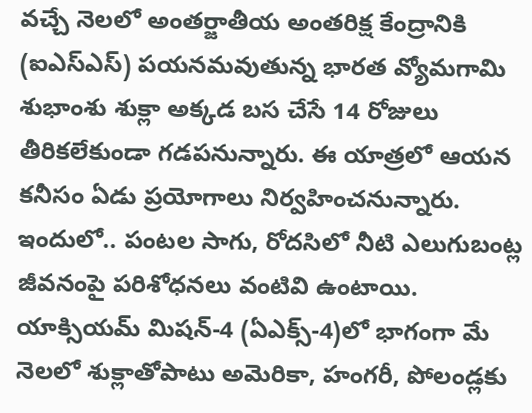వచ్చే నెలలో అంతర్జాతీయ అంతరిక్ష కేంద్రానికి (ఐఎస్ఎస్) పయనమవుతున్న భారత వ్యోమగామి శుభాంశు శుక్లా అక్కడ బస చేసే 14 రోజులు తీరికలేకుండా గడపనున్నారు. ఈ యాత్రలో ఆయన కనీసం ఏడు ప్రయోగాలు నిర్వహించనున్నారు. ఇందులో.. పంటల సాగు, రోదసిలో నీటి ఎలుగుబంట్ల జీవనంపై పరిశోధనలు వంటివి ఉంటాయి.
యాక్సియమ్ మిషన్-4 (ఏఎక్స్-4)లో భాగంగా మే నెలలో శుక్లాతోపాటు అమెరికా, హంగరీ, పోలండ్లకు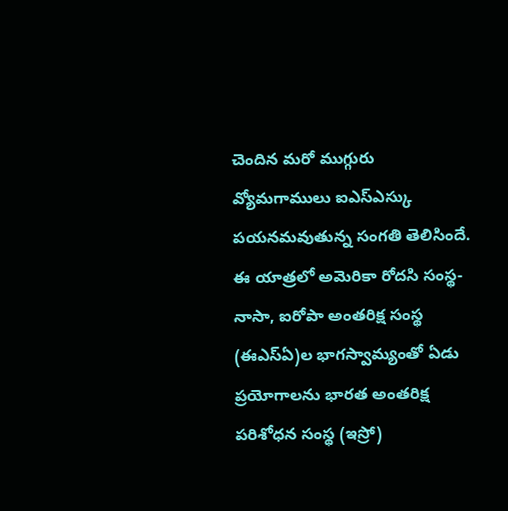చెందిన మరో ముగ్గురు వ్యోమగాములు ఐఎస్ఎస్కు పయనమవుతున్న సంగతి తెలిసిందే. ఈ యాత్రలో అమెరికా రోదసి సంస్థ-నాసా, ఐరోపా అంతరిక్ష సంస్థ (ఈఎస్ఏ)ల భాగస్వామ్యంతో ఏడు ప్రయోగాలను భారత అంతరిక్ష పరిశోధన సంస్థ (ఇస్రో)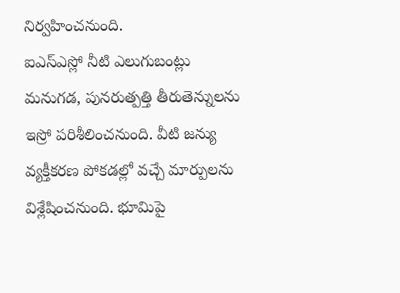నిర్వహించనుంది.
ఐఎస్ఎస్లో నీటి ఎలుగుబంట్లు మనుగడ, పునరుత్పత్తి తీరుతెన్నులను ఇస్రో పరిశీలించనుంది. వీటి జన్యు వ్యక్తీకరణ పోకడల్లో వచ్చే మార్పులను విశ్లేషించనుంది. భూమిపై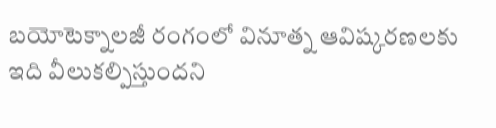బయోటెక్నాలజీ రంగంలో వినూత్న ఆవిష్కరణలకు ఇది వీలుకల్పిస్తుందని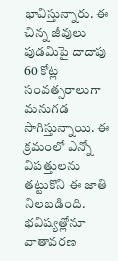భావిస్తున్నారు. ఈ చిన్న జీవులు పుడమిపై దాదాపు 60 కోట్ల సంవత్సరాలుగా మనుగడ సాగిస్తున్నాయి. ఈ క్రమంలో ఎన్నో విపత్తులను తట్టుకొని ఈ జాతి నిలబడింది. భవిష్యత్లోనూ వాతావరణ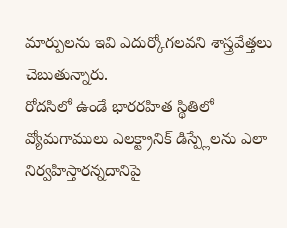మార్పులను ఇవి ఎదుర్కోగలవని శాస్త్రవేత్తలు చెబుతున్నారు.
రోదసిలో ఉండే భారరహిత స్థితిలో వ్యోమగాములు ఎలక్ట్రానిక్ డిస్ప్లేలను ఎలా నిర్వహిస్తారన్నదానిపై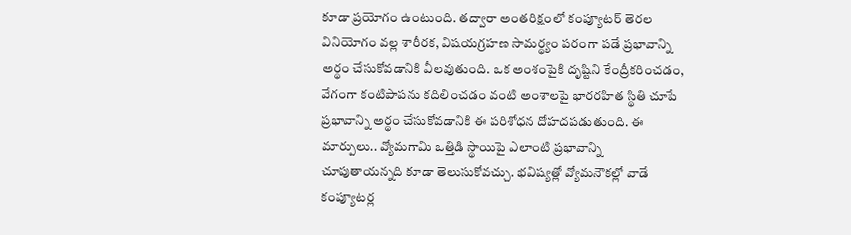కూడా ప్రయోగం ఉంటుంది. తద్వారా అంతరిక్షంలో కంప్యూటర్ తెరల వినియోగం వల్ల శారీరక, విషయగ్రహణ సామర్థ్యం పరంగా పడే ప్రభావాన్ని అర్థం చేసుకోవడానికి వీలవుతుంది. ఒక అంశంపైకి దృష్టిని కేంద్రీకరించడం, వేగంగా కంటిపాపను కదిలించడం వంటి అంశాలపై భారరహిత స్థితి చూపే ప్రభావాన్ని అర్థం చేసుకోవడానికి ఈ పరిశోధన దోహదపడుతుంది. ఈ మార్పులు.. వ్యోమగామి ఒత్తిడి స్థాయిపై ఎలాంటి ప్రభావాన్ని చూపుతాయన్నది కూడా తెలుసుకోవచ్చు. భవిష్యత్లో వ్యోమనౌకల్లో వాడే కంప్యూటర్ల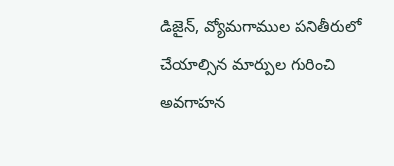డిజైన్, వ్యోమగాముల పనితీరులో చేయాల్సిన మార్పుల గురించి అవగాహన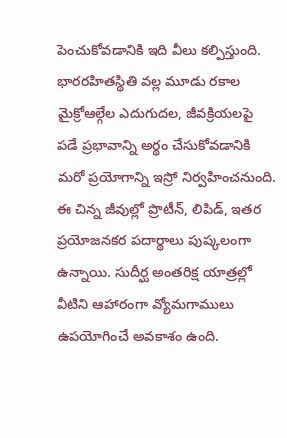పెంచుకోవడానికి ఇది వీలు కల్పిస్తుంది.
భారరహితస్థితి వల్ల మూడు రకాల మైక్రోఆల్గేల ఎదుగుదల, జీవక్రియలపై పడే ప్రభావాన్ని అర్థం చేసుకోవడానికి మరో ప్రయోగాన్ని ఇస్రో నిర్వహించనుంది. ఈ చిన్న జీవుల్లో ప్రొటీన్, లిపిడ్, ఇతర ప్రయోజనకర పదార్థాలు పుష్కలంగా ఉన్నాయి. సుదీర్ఘ అంతరిక్ష యాత్రల్లో వీటిని ఆహారంగా వ్యోమగాములు ఉపయోగించే అవకాశం ఉంది.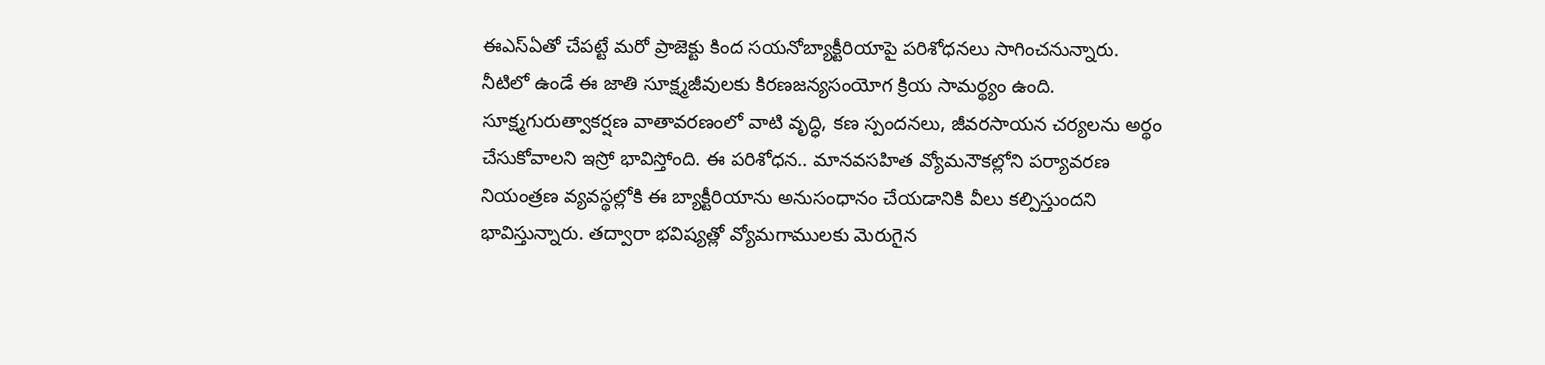ఈఎస్ఏతో చేపట్టే మరో ప్రాజెక్టు కింద సయనోబ్యాక్టీరియాపై పరిశోధనలు సాగించనున్నారు. నీటిలో ఉండే ఈ జాతి సూక్ష్మజీవులకు కిరణజన్యసంయోగ క్రియ సామర్థ్యం ఉంది. సూక్ష్మగురుత్వాకర్షణ వాతావరణంలో వాటి వృద్ధి, కణ స్పందనలు, జీవరసాయన చర్యలను అర్థం చేసుకోవాలని ఇస్రో భావిస్తోంది. ఈ పరిశోధన.. మానవసహిత వ్యోమనౌకల్లోని పర్యావరణ నియంత్రణ వ్యవస్థల్లోకి ఈ బ్యాక్టీరియాను అనుసంధానం చేయడానికి వీలు కల్పిస్తుందని భావిస్తున్నారు. తద్వారా భవిష్యత్లో వ్యోమగాములకు మెరుగైన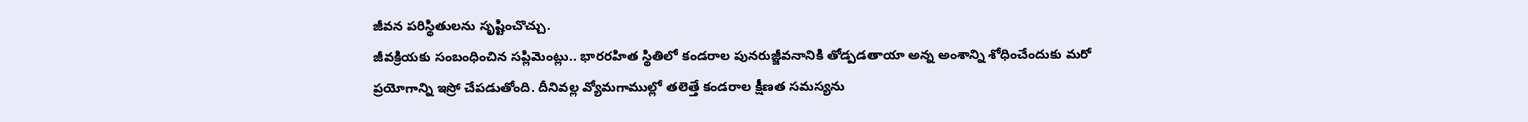జీవన పరిస్థితులను సృష్టించొచ్చు.
జీవక్రియకు సంబంధించిన సప్లిమెంట్లు.. భారరహిత స్థితిలో కండరాల పునరుజ్జీవనానికి తోడ్పడతాయా అన్న అంశాన్ని శోధించేందుకు మరో ప్రయోగాన్ని ఇస్రో చేపడుతోంది. దీనివల్ల వ్యోమగాముల్లో తలెత్తే కండరాల క్షీణత సమస్యను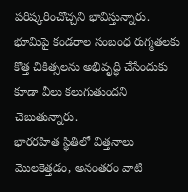పరిష్కరించొచ్చని భావిస్తున్నారు. భూమిపై కండరాల సంబంధ రుగ్మతలకు కొత్త చికిత్సలను అభివృద్ధి చేసేందుకు కూడా వీలు కలుగుతుందని చెబుతున్నారు.
భారరహిత స్థితిలో విత్తనాలు మొలకెత్తడం, అనంతరం వాటి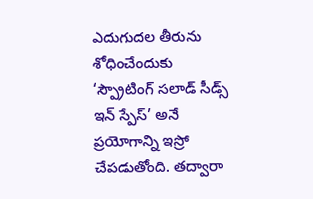ఎదుగుదల తీరును శోధించేందుకు ‘స్ప్రౌటింగ్ సలాడ్ సీడ్స్ ఇన్ స్పేస్’ అనే ప్రయోగాన్ని ఇస్రో చేపడుతోంది. తద్వారా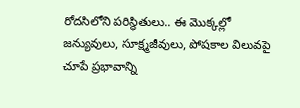రోదసిలోని పరిస్థితులు.. ఈ మొక్కల్లో జన్యువులు, సూక్ష్మజీవులు, పోషకాల విలువపై చూపే ప్రభావాన్ని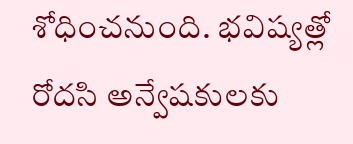శోధించనుంది. భవిష్యత్లో రోదసి అన్వేషకులకు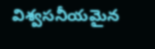విశ్వసనీయమైన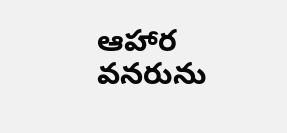ఆహార వనరును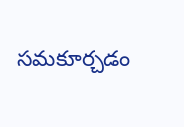సమకూర్చడం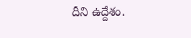దీని ఉద్దేశం.